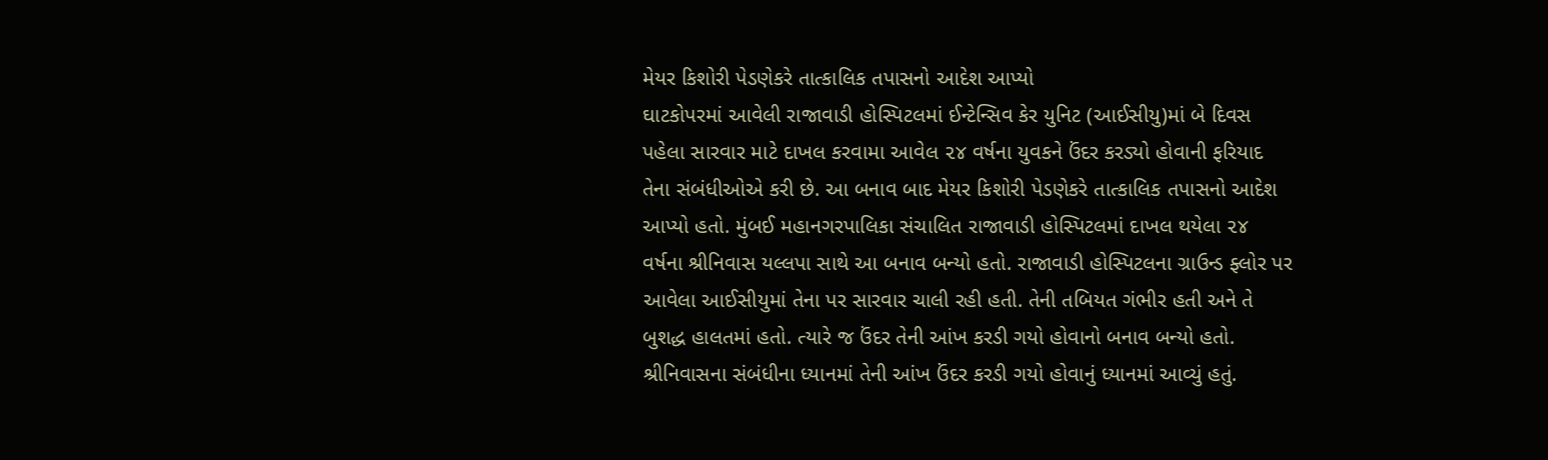મેયર કિશોરી પેડણેકરે તાત્કાલિક તપાસનો આદેશ આપ્યો
ઘાટકોપરમાં આવેલી રાજાવાડી હોસ્પિટલમાં ઈન્ટેન્સિવ કેર યુનિટ (આઈસીયુ)માં બે દિવસ પહેલા સારવાર માટે દાખલ કરવામા આવેલ ૨૪ વર્ષના યુવકને ઉંદર કરડ્યો હોવાની ફરિયાદ તેના સંબંધીઓએ કરી છે. આ બનાવ બાદ મેયર કિશોરી પેડણેકરે તાત્કાલિક તપાસનો આદેશ આપ્યો હતો. મુંબઈ મહાનગરપાલિકા સંચાલિત રાજાવાડી હોસ્પિટલમાં દાખલ થયેલા ૨૪ વર્ષના શ્રીનિવાસ યલ્લપા સાથે આ બનાવ બન્યો હતો. રાજાવાડી હોસ્પિટલના ગ્રાઉન્ડ ફ્લોર પર આવેલા આઈસીયુમાં તેના પર સારવાર ચાલી રહી હતી. તેની તબિયત ગંભીર હતી અને તે બુશદ્ધ હાલતમાં હતો. ત્યારે જ ઉંદર તેની આંખ કરડી ગયો હોવાનો બનાવ બન્યો હતો.
શ્રીનિવાસના સંબંધીના ધ્યાનમાં તેની આંખ ઉંદર કરડી ગયો હોવાનું ધ્યાનમાં આવ્યું હતું.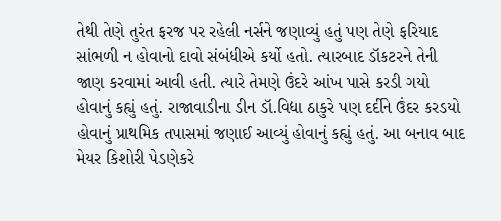તેથી તેણે તુરંત ફરજ પર રહેલી નર્સને જણાવ્યું હતું પણ તેણે ફરિયાદ સાંભળી ન હોવાનો દાવો સંબંધીએ કર્યો હતો. ત્યારબાદ ડૉકટરને તેની જાણ કરવામાં આવી હતી. ત્યારે તેમણે ઉંદરે આંખ પાસે કરડી ગયો હોવાનું કહ્યું હતું. રાજાવાડીના ડીન ડૉ.વિદ્યા ઠાકુરે પણ દર્દીને ઉંદર કરડયો હોવાનું પ્રાથમિક તપાસમાં જણાઈ આવ્યું હોવાનું કહ્યું હતું. આ બનાવ બાદ મેયર કિશોરી પેડણેકરે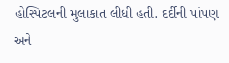હોસ્પિટલની મુલાકાત લીધી હતી. દર્દીની પાંપણ અને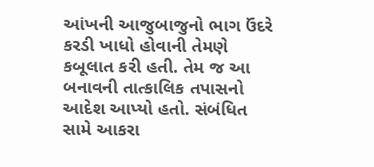આંખની આજુબાજુનો ભાગ ઉંદરે કરડી ખાધો હોવાની તેમણે કબૂલાત કરી હતી. તેમ જ આ બનાવની તાત્કાલિક તપાસનો આદેશ આપ્યો હતો. સંબંધિત સામે આકરા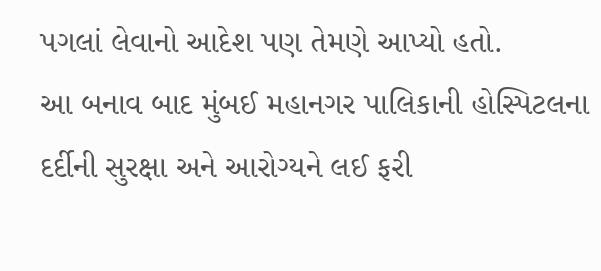પગલાં લેવાનો આદેશ પણ તેમણે આપ્યો હતો.
આ બનાવ બાદ મુંબઈ મહાનગર પાલિકાની હોસ્પિટલના દર્દીની સુરક્ષા અને આરોગ્યને લઈ ફરી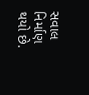સવાલ નિર્માણ થયો છે.